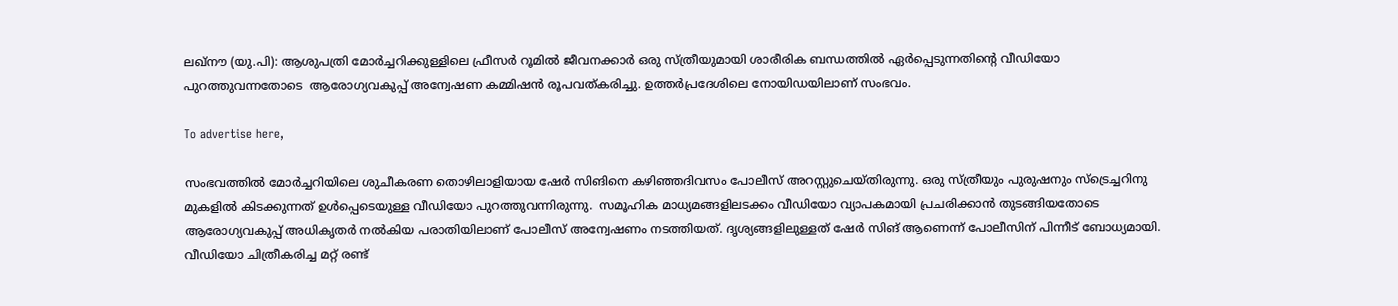ലഖ്‌നൗ (യു.പി): ആശുപത്രി മോർച്ചറിക്കുള്ളിലെ ഫ്രീസർ റൂമിൽ ജീവനക്കാർ ഒരു സ്ത്രീയുമായി ശാരീരിക ബന്ധത്തിൽ ഏര്‍പ്പെടുന്നതിന്റെ വീഡിയോ പുറത്തുവന്നതോടെ  ആരോഗ്യവകുപ്പ് അന്വേഷണ കമ്മിഷൻ രൂപവത്കരിച്ചു. ഉത്തർപ്രദേശിലെ നോയിഡയിലാണ് സംഭവം.

To advertise here,

സംഭവത്തിൽ മോര്‍ച്ചറിയിലെ ശുചീകരണ തൊഴിലാളിയായ ഷേർ സിങിനെ കഴിഞ്ഞദിവസം പോലീസ് അറസ്റ്റുചെയ്തിരുന്നു. ഒരു സ്ത്രീയും പുരുഷനും സ്ട്രെച്ചറിനു മുകളിൽ കിടക്കുന്നത് ഉൾപ്പെടെയുള്ള വീഡിയോ പുറത്തുവന്നിരുന്നു.  സമൂഹിക മാധ്യമങ്ങളിലടക്കം വീഡിയോ വ്യാപകമായി പ്രചരിക്കാൻ തുടങ്ങിയതോടെ ആരോഗ്യവകുപ്പ് അധികൃതർ നൽകിയ പരാതിയിലാണ് പോലീസ് അന്വേഷണം നടത്തിയത്. ദൃശ്യങ്ങളിലുള്ളത് ഷേർ സിങ് ആണെന്ന് പോലീസിന് പിന്നീട് ബോധ്യമായി. വീഡിയോ ചിത്രീകരിച്ച മറ്റ് രണ്ട്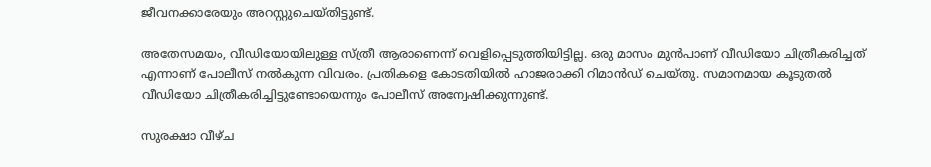ജീവനക്കാരേയും അറസ്റ്റുചെയ്തിട്ടുണ്ട്.

അതേസമയം, വീഡിയോയിലുള്ള സ്ത്രീ ആരാണെന്ന് വെളിപ്പെടുത്തിയിട്ടില്ല. ഒരു മാസം മുൻപാണ് വീഡിയോ ചിത്രീകരിച്ചത് എന്നാണ് പോലീസ് നൽകുന്ന വിവരം. പ്രതികളെ കോടതിയിൽ ഹാജരാക്കി റിമാൻഡ് ചെയ്തു. സമാനമായ കൂടുതൽ വീഡിയോ ചിത്രീകരിച്ചിട്ടുണ്ടോയെന്നും പോലീസ് അന്വേഷിക്കുന്നുണ്ട്.

സുരക്ഷാ വീഴ്ച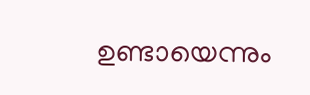ഉണ്ടായെന്നും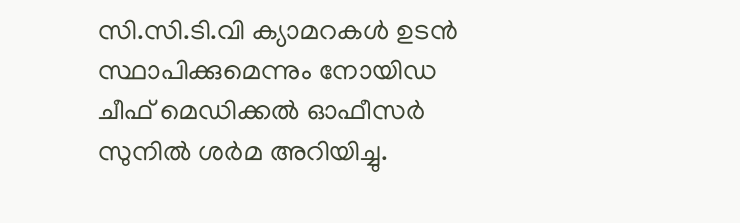സി.സി.ടി.വി ക്യാമറകൾ ഉടൻ സ്ഥാപിക്കുമെന്നും നോയിഡ ചീഫ് മെഡിക്കൽ ഓഫീസർ സുനിൽ ശർമ അറിയിച്ചു.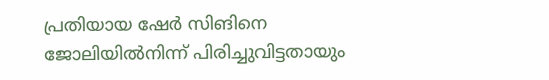പ്രതിയായ ഷേർ സിങിനെ ജോലിയിൽനിന്ന് പിരിച്ചുവിട്ടതായും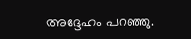അദ്ദേഹം പറഞ്ഞു.